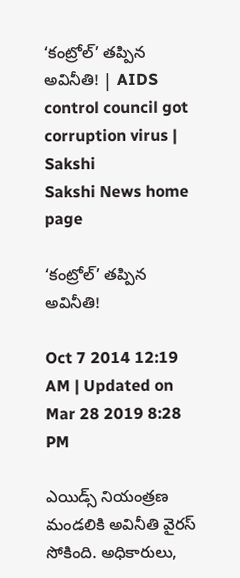‘కంట్రోల్’ తప్పిన అవినీతి! | AIDS control council got corruption virus | Sakshi
Sakshi News home page

‘కంట్రోల్’ తప్పిన అవినీతి!

Oct 7 2014 12:19 AM | Updated on Mar 28 2019 8:28 PM

ఎయిడ్స్ నియంత్రణ మండలికి అవినీతి వైరస్ సోకింది. అధికారులు,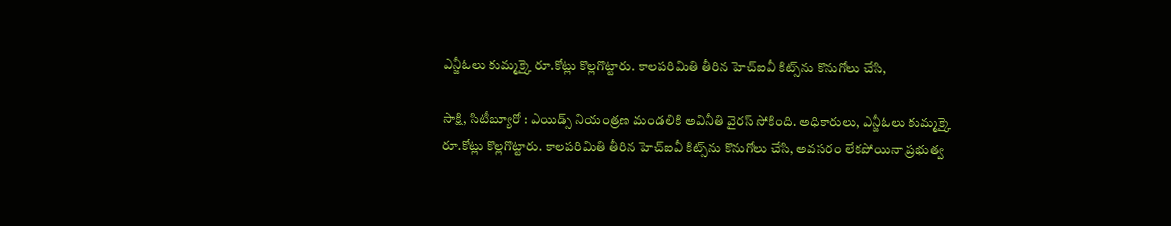ఎన్జీఓలు కుమ్మక్కై రూ.కోట్లు కొల్లగొట్టారు. కాలపరిమితి తీరిన హెచ్‌ఐవీ కిట్స్‌ను కొనుగోలు చేసి,

సాక్షి, సిటీబ్యూరో : ఎయిడ్స్ నియంత్రణ మండలికి అవినీతి వైరస్ సోకింది. అధికారులు, ఎన్జీఓలు కుమ్మక్కై రూ.కోట్లు కొల్లగొట్టారు. కాలపరిమితి తీరిన హెచ్‌ఐవీ కిట్స్‌ను కొనుగోలు చేసి, అవసరం లేకపోయినా ప్రభుత్వ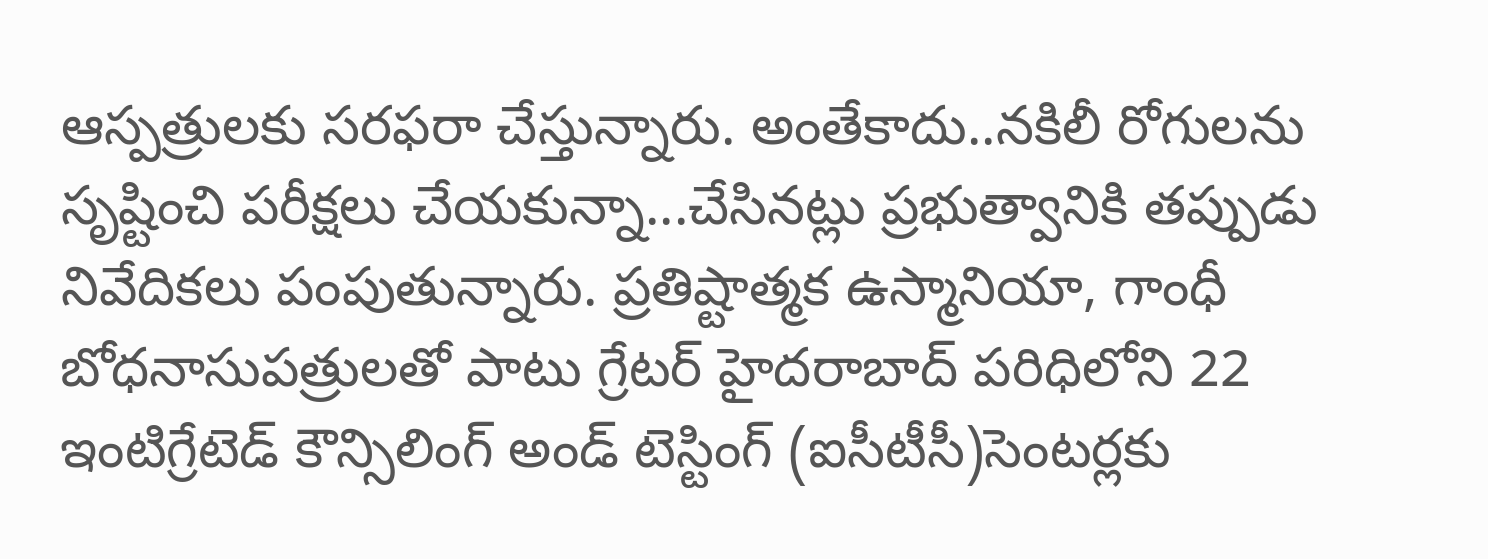ఆస్పత్రులకు సరఫరా చేస్తున్నారు. అంతేకాదు..నకిలీ రోగులను సృష్టించి పరీక్షలు చేయకున్నా...చేసినట్లు ప్రభుత్వానికి తప్పుడు నివేదికలు పంపుతున్నారు. ప్రతిష్టాత్మక ఉస్మానియా, గాంధీ బోధనాసుపత్రులతో పాటు గ్రేటర్ హైదరాబాద్ పరిధిలోని 22 ఇంటిగ్రేటెడ్ కౌన్సిలింగ్ అండ్ టెస్టింగ్ (ఐసీటీసీ)సెంటర్లకు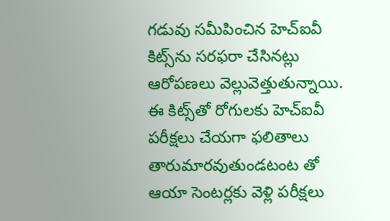గడువు సమీపించిన హెచ్‌ఐవీ కిట్స్‌ను సరఫరా చేసినట్లు ఆరోపణలు వెల్లువెత్తుతున్నాయి. ఈ కిట్స్‌తో రోగులకు హెచ్‌ఐవీ పరీక్షలు చేయగా ఫలితాలు తారుమారవుతుండటంట తో ఆయా సెంటర్లకు వెళ్లి పరీక్షలు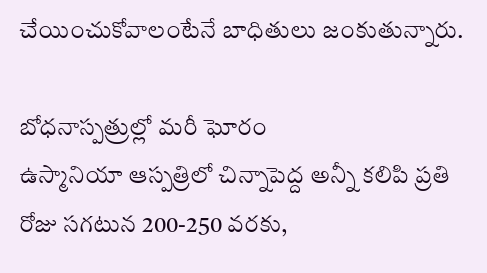చేయించుకోవాలంటేనే బాధితులు జంకుతున్నారు.

బోధనాస్పత్రుల్లో మరీ ఘోరం
ఉస్మానియా ఆస్పత్రిలో చిన్నాపెద్ద అన్నీ కలిపి ప్రతి రోజు సగటున 200-250 వరకు,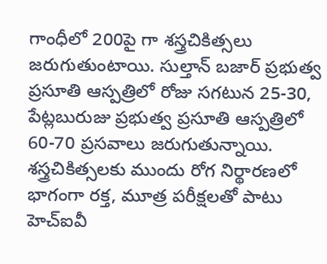గాంధీలో 200పై గా శస్త్రచికిత్సలు జరుగుతుంటాయి. సుల్తాన్ బజార్ ప్రభుత్వ ప్రసూతి ఆస్పత్రిలో రోజు సగటున 25-30, పేట్లబురుజు ప్రభుత్వ ప్రసూతి ఆస్పత్రిలో 60-70 ప్రసవాలు జరుగుతున్నాయి. శస్త్రచికిత్సలకు ముందు రోగ నిర్థారణలో భాగంగా రక్త, మూత్ర పరీక్షలతో పాటు హెచ్‌ఐవీ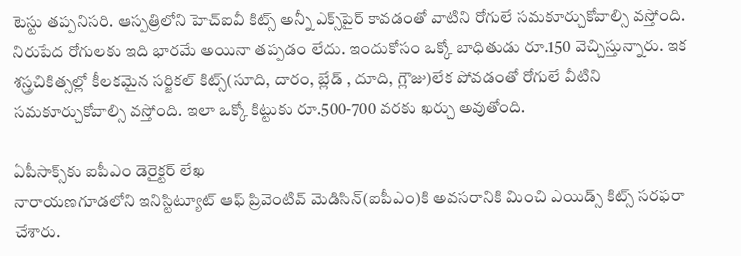టెస్టు తప్పనిసరి. ఆస్పత్రిలోని హెచ్‌ఐవీ కిట్స్ అన్నీ ఎక్స్‌పైర్ కావడంతో వాటిని రోగులే సమకూర్చుకోవాల్సి వస్తోంది. నిరుపేద రోగులకు ఇది భారమే అయినా తప్పడం లేదు. ఇందుకోసం ఒక్కో బాధితుడు రూ.150 వెచ్చిస్తున్నారు. ఇక శస్త్రచికిత్సల్లో కీలకమైన సర్జికల్ కిట్స్(సూది, దారం, బ్లేడ్ , దూది, గ్లౌజు)లేక పోవడంతో రోగులే వీటిని సమకూర్చుకోవాల్సి వస్తోంది. ఇలా ఒక్కో కిట్టుకు రూ.500-700 వరకు ఖర్చు అవుతోంది.

ఏపీసాక్స్‌కు ఐపీఎం డెరైక్టర్ లేఖ
నారాయణగూడలోని ఇనిస్టిట్యూట్ ఆఫ్ ప్రివెంటివ్ మెడిసిన్(ఐపీఎం)కి అవసరానికి మించి ఎయిడ్స్ కిట్స్ సరఫరా చేశారు.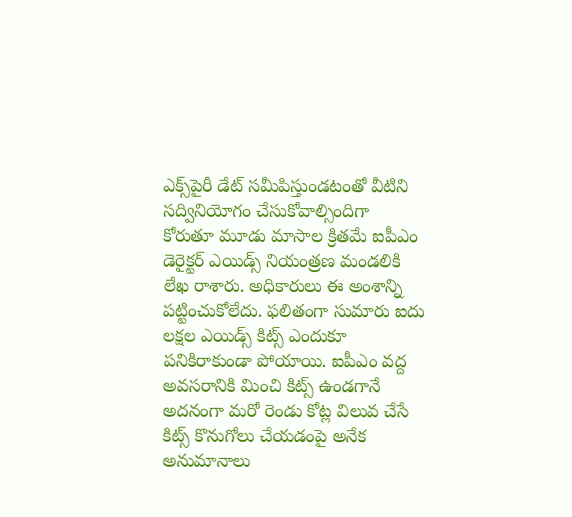ఎక్స్‌పైరీ డేట్ సమీపిస్తుండటంతో వీటిని సద్వినియోగం చేసుకోవాల్సిందిగా కోరుతూ మూడు మాసాల క్రితమే ఐపీఎం డెరైక్టర్ ఎయిడ్స్ నియంత్రణ మండలికి లేఖ రాశారు. అధికారులు ఈ అంశాన్ని పట్టించుకోలేదు. ఫలితంగా సుమారు ఐదు లక్షల ఎయిడ్స్ కిట్స్ ఎందుకూ పనికిరాకుండా పోయాయి. ఐపీఎం వద్ద అవసరానికి మించి కిట్స్ ఉండగానే అదనంగా మరో రెండు కోట్ల విలువ చేసే  కిట్స్ కొనుగోలు చేయడంపై అనేక అనుమానాలు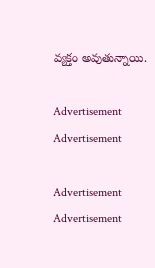వ్యక్తం అవుతున్నాయి.

Advertisement
Advertisement

Advertisement
Advertisement